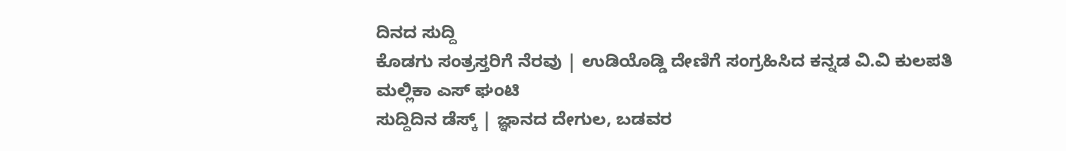ದಿನದ ಸುದ್ದಿ
ಕೊಡಗು ಸಂತ್ರಸ್ತರಿಗೆ ನೆರವು | ಉಡಿಯೊಡ್ಡಿ ದೇಣಿಗೆ ಸಂಗ್ರಹಿಸಿದ ಕನ್ನಡ ವಿ.ವಿ ಕುಲಪತಿ ಮಲ್ಲಿಕಾ ಎಸ್ ಘಂಟಿ
ಸುದ್ದಿದಿನ ಡೆಸ್ಕ್ | ಜ್ಞಾನದ ದೇಗುಲ, ಬಡವರ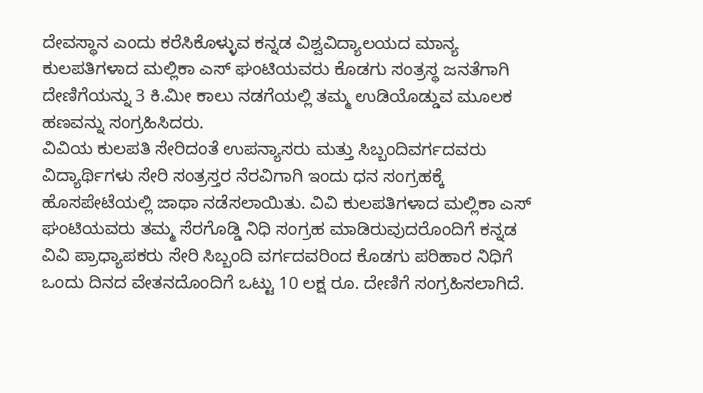ದೇವಸ್ಥಾನ ಎಂದು ಕರೆಸಿಕೊಳ್ಳುವ ಕನ್ನಡ ವಿಶ್ವವಿದ್ಯಾಲಯದ ಮಾನ್ಯ ಕುಲಪತಿಗಳಾದ ಮಲ್ಲಿಕಾ ಎಸ್ ಘಂಟಿಯವರು ಕೊಡಗು ಸಂತ್ರಸ್ಥ ಜನತೆಗಾಗಿ ದೇಣಿಗೆಯನ್ನು 3 ಕಿ.ಮೀ ಕಾಲು ನಡಗೆಯಲ್ಲಿ ತಮ್ಮ ಉಡಿಯೊಡ್ಡುವ ಮೂಲಕ ಹಣವನ್ನು ಸಂಗ್ರಹಿಸಿದರು.
ವಿವಿಯ ಕುಲಪತಿ ಸೇರಿದಂತೆ ಉಪನ್ಯಾಸರು ಮತ್ತು ಸಿಬ್ಬಂದಿವರ್ಗದವರು ವಿದ್ಯಾರ್ಥಿಗಳು ಸೇರಿ ಸಂತ್ರಸ್ತರ ನೆರವಿಗಾಗಿ ಇಂದು ಧನ ಸಂಗ್ರಹಕ್ಕೆ ಹೊಸಪೇಟೆಯಲ್ಲಿ ಜಾಥಾ ನಡೆಸಲಾಯಿತು. ವಿವಿ ಕುಲಪತಿಗಳಾದ ಮಲ್ಲಿಕಾ ಎಸ್ ಘಂಟಿಯವರು ತಮ್ಮ ಸೆರಗೊಡ್ಡಿ ನಿಧಿ ಸಂಗ್ರಹ ಮಾಡಿರುವುದರೊಂದಿಗೆ ಕನ್ನಡ ವಿವಿ ಪ್ರಾಧ್ಯಾಪಕರು ಸೇರಿ ಸಿಬ್ಬಂದಿ ವರ್ಗದವರಿಂದ ಕೊಡಗು ಪರಿಹಾರ ನಿಧಿಗೆ ಒಂದು ದಿನದ ವೇತನದೊಂದಿಗೆ ಒಟ್ಟು 10 ಲಕ್ಷ ರೂ. ದೇಣಿಗೆ ಸಂಗ್ರಹಿಸಲಾಗಿದೆ.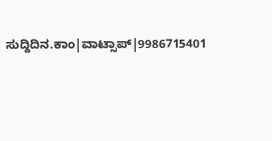ಸುದ್ದಿದಿನ.ಕಾಂ|ವಾಟ್ಸಾಪ್|9986715401